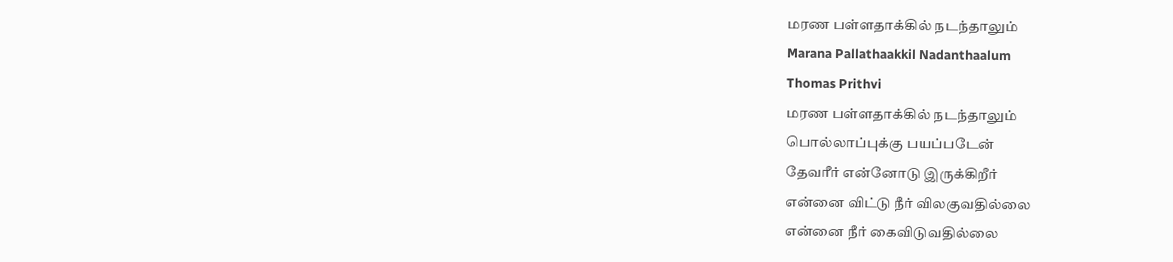மரண பள்ளதாக்கில் நடந்தாலும்
Marana Pallathaakkil Nadanthaalum
Thomas Prithvi
மரண பள்ளதாக்கில் நடந்தாலும்
பொல்லாப்புக்கு பயப்படேன்
தேவரீர் என்னோடு இருக்கிறீர்
என்னை விட்டு நீர் விலகுவதில்லை
என்னை நீர் கைவிடுவதில்லை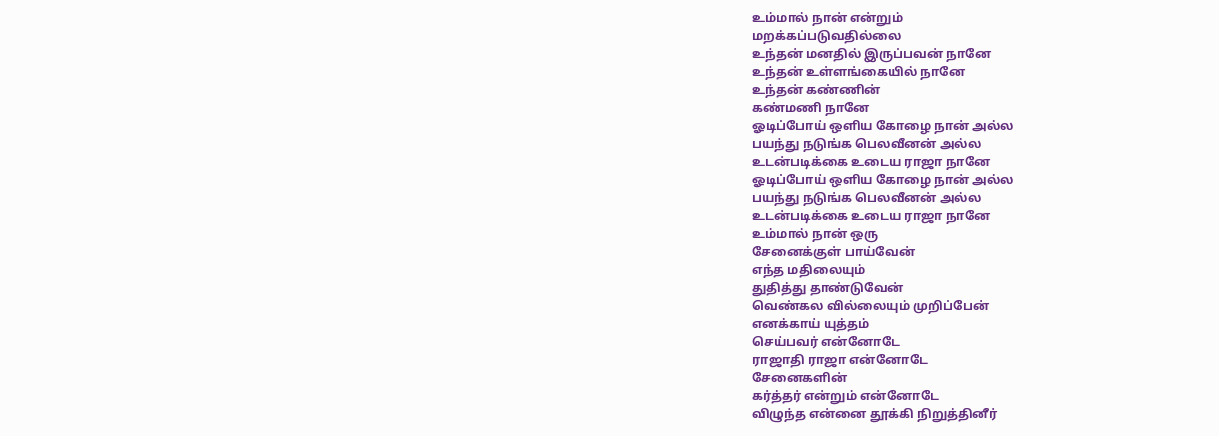உம்மால் நான் என்றும்
மறக்கப்படுவதில்லை
உந்தன் மனதில் இருப்பவன் நானே
உந்தன் உள்ளங்கையில் நானே
உந்தன் கண்ணின்
கண்மணி நானே
ஓடிப்போய் ஒளிய கோழை நான் அல்ல
பயந்து நடுங்க பெலவீனன் அல்ல
உடன்படிக்கை உடைய ராஜா நானே
ஓடிப்போய் ஒளிய கோழை நான் அல்ல
பயந்து நடுங்க பெலவீனன் அல்ல
உடன்படிக்கை உடைய ராஜா நானே
உம்மால் நான் ஒரு
சேனைக்குள் பாய்வேன்
எந்த மதிலையும்
துதித்து தாண்டுவேன்
வெண்கல வில்லையும் முறிப்பேன்
எனக்காய் யுத்தம்
செய்பவர் என்னோடே
ராஜாதி ராஜா என்னோடே
சேனைகளின்
கர்த்தர் என்றும் என்னோடே
விழுந்த என்னை தூக்கி நிறுத்தினீர்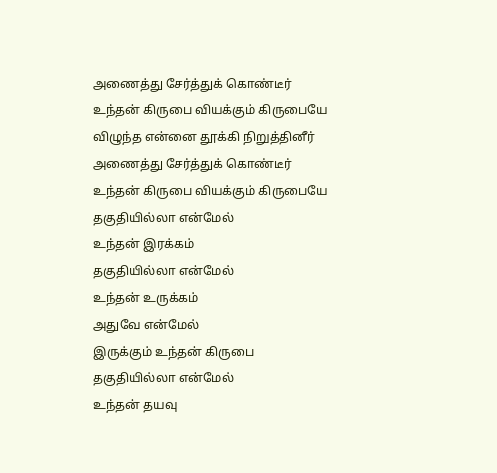அணைத்து சேர்த்துக் கொண்டீர்
உந்தன் கிருபை வியக்கும் கிருபையே
விழுந்த என்னை தூக்கி நிறுத்தினீர்
அணைத்து சேர்த்துக் கொண்டீர்
உந்தன் கிருபை வியக்கும் கிருபையே
தகுதியில்லா என்மேல்
உந்தன் இரக்கம்
தகுதியில்லா என்மேல்
உந்தன் உருக்கம்
அதுவே என்மேல்
இருக்கும் உந்தன் கிருபை
தகுதியில்லா என்மேல்
உந்தன் தயவு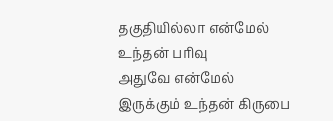தகுதியில்லா என்மேல்
உந்தன் பரிவு
அதுவே என்மேல்
இருக்கும் உந்தன் கிருபை